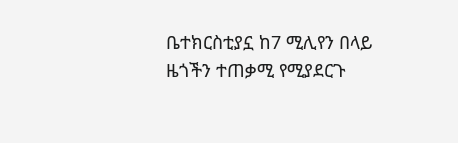ቤተክርስቲያኗ ከ7 ሚሊየን በላይ ዜጎችን ተጠቃሚ የሚያደርጉ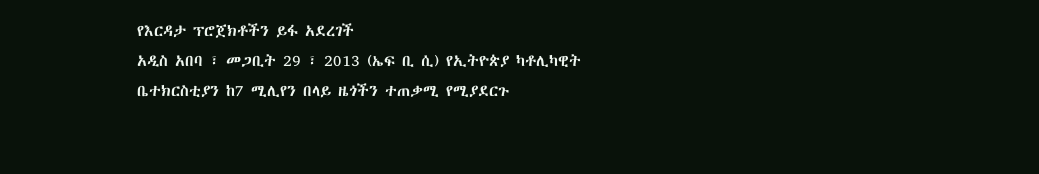የእርዳታ ፕሮጀክቶችን ይፋ አደረገች
አዲስ አበባ ፣ መጋቢት 29 ፣ 2013 (ኤፍ ቢ ሲ) የኢትዮጵያ ካቶሊካዊት ቤተክርስቲያን ከ7 ሚሊየን በላይ ዜጎችን ተጠቃሚ የሚያደርጉ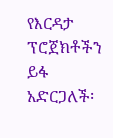የእርዳታ ፕሮጀክቶችን ይፋ አድርጋለች፡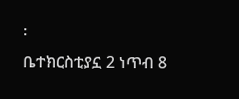፡
ቤተክርስቲያኗ 2 ነጥብ 8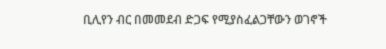ቢሊየን ብር በመመደብ ድጋፍ የሚያስፈልጋቸውን ወገኖች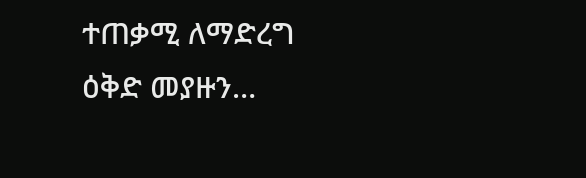ተጠቃሚ ለማድረግ ዕቅድ መያዙን…